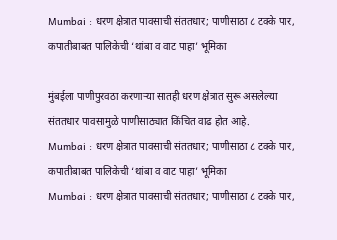Mumbai : धरण क्षेत्रात पावसाची संततधार; पाणीसाठा ८ टक्के पार, कपातीबाबत पालिकेची ‘थांबा व वाट पाहा’ भूमिका

मुंबईला पाणीपुरवठा करणाऱ्या सातही धरण क्षेत्रात सुरू असलेल्या संततधार पावसामुळे पाणीसाठ्यात किंचित वाढ होत आहे.
Mumbai : धरण क्षेत्रात पावसाची संततधार; पाणीसाठा ८ टक्के पार, कपातीबाबत पालिकेची ‘थांबा व वाट पाहा’ भूमिका
Mumbai : धरण क्षेत्रात पावसाची संततधार; पाणीसाठा ८ टक्के पार,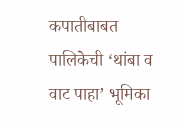कपातीबाबत पालिकेची ‘थांबा व वाट पाहा’ भूमिका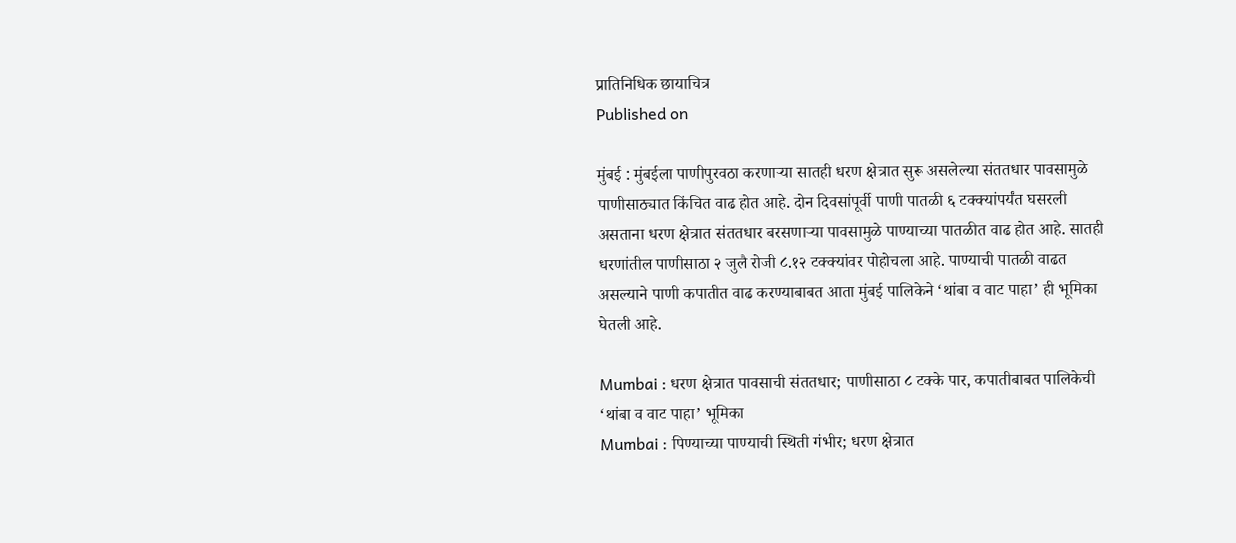प्रातिनिधिक छायाचित्र
Published on

मुंबई : मुंबईला पाणीपुरवठा करणाऱ्या सातही धरण क्षेत्रात सुरू असलेल्या संततधार पावसामुळे पाणीसाठ्यात किंचित वाढ होत आहे. दोन दिवसांपूर्वी पाणी पातळी ६ टक्क्यांपर्यंत घसरली असताना धरण क्षेत्रात संततधार बरसणाऱ्या पावसामुळे पाण्याच्या पातळीत वाढ होत आहे. सातही धरणांतील पाणीसाठा २ जुलै रोजी ८.१२ टक्क्यांवर पोहोचला आहे. पाण्याची पातळी वाढत असल्याने पाणी कपातीत वाढ करण्याबाबत आता मुंबई पालिकेने ‘थांबा व वाट पाहा’ ही भूमिका घेतली आहे.

Mumbai : धरण क्षेत्रात पावसाची संततधार; पाणीसाठा ८ टक्के पार, कपातीबाबत पालिकेची ‘थांबा व वाट पाहा’ भूमिका
Mumbai : पिण्याच्या पाण्याची स्थिती गंभीर; धरण क्षेत्रात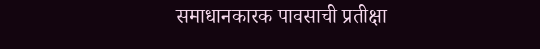समाधानकारक पावसाची प्रतीक्षा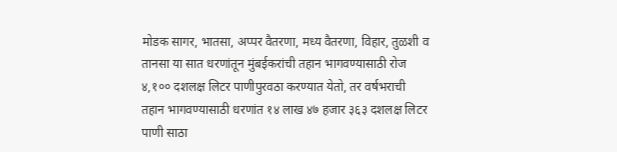मोडक सागर, भातसा, अप्पर वैतरणा, मध्य वैतरणा, विहार, तुळशी व तानसा या सात धरणांतून मुंबईकरांची तहान भागवण्यासाठी रोज ४,१०० दशलक्ष लिटर पाणीपुरवठा करण्यात येतो, तर वर्षभराची तहान भागवण्यासाठी धरणांत १४ लाख ४७ हजार ३६३ दशलक्ष लिटर पाणी साठा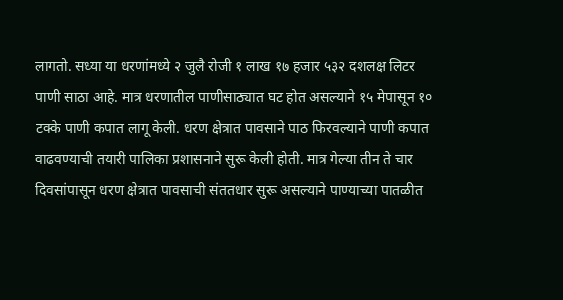लागतो. सध्या या धरणांमध्ये २ जुलै रोजी १ लाख १७ हजार ५३२ दशलक्ष लिटर पाणी साठा आहे. मात्र धरणातील पाणीसाठ्यात घट होत असल्याने १५ मेपासून १० टक्के पाणी कपात लागू केली. धरण क्षेत्रात पावसाने पाठ फिरवल्याने पाणी कपात वाढवण्याची तयारी पालिका प्रशासनाने सुरू केली होती. मात्र गेल्या तीन ते चार दिवसांपासून धरण क्षेत्रात पावसाची संततधार सुरू असल्याने पाण्याच्या पातळीत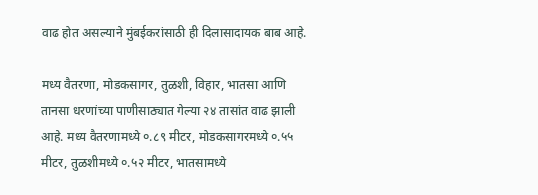वाढ होत असल्याने मुंबईकरांसाठी ही दिलासादायक बाब आहे.

मध्य वैतरणा, मोडकसागर, तुळशी, विहार, भातसा आणि तानसा धरणांच्या पाणीसाठ्यात गेल्या २४ तासांत वाढ झाली आहे. मध्य वैतरणामध्ये ०.८९ मीटर, मोडकसागरमध्ये ०.५५ मीटर, तुळशीमध्ये ०.५२ मीटर, भातसामध्ये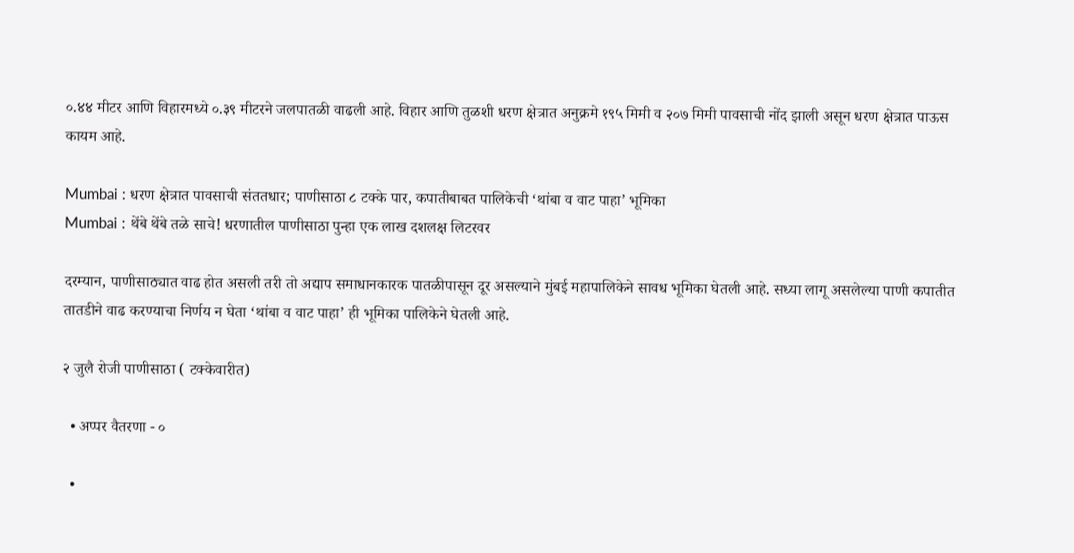०.४४ मीटर आणि विहारमध्ये ०.३९ मीटरने जलपातळी वाढली आहे. विहार आणि तुळशी धरण क्षेत्रात अनुक्रमे १९५ मिमी व २०७ मिमी पावसाची नोंद झाली असून धरण क्षेत्रात पाऊस कायम आहे.

Mumbai : धरण क्षेत्रात पावसाची संततधार; पाणीसाठा ८ टक्के पार, कपातीबाबत पालिकेची ‘थांबा व वाट पाहा’ भूमिका
Mumbai : थेंबे थेंबे तळे साचे! धरणातील पाणीसाठा पुन्हा एक लाख दशलक्ष लिटरवर

दरम्यान, पाणीसाठ्यात वाढ होत असली तरी तो अद्याप समाधानकारक पातळीपासून दूर असल्याने मुंबई महापालिकेने सावध भूमिका घेतली आहे. सध्या लागू असलेल्या पाणी कपातीत तातडीने वाढ करण्याचा निर्णय न घेता ‘थांबा व वाट पाहा’ ही भूमिका पालिकेने घेतली आहे.

२ जुलै रोजी पाणीसाठा ( टक्केवारीत)

  • अप्पर वैतरणा - ०

  •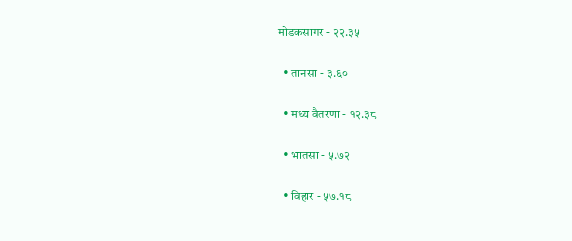मोडकसागर - २२.३५

  • तानसा - ३.६०

  • मध्य वैतरणा - १२.३८

  • भातसा - ५.७२

  • विहार - ५७.१८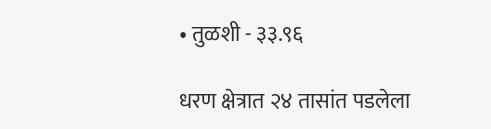• तुळशी - ३३.९६

धरण क्षेत्रात २४ तासांत पडलेला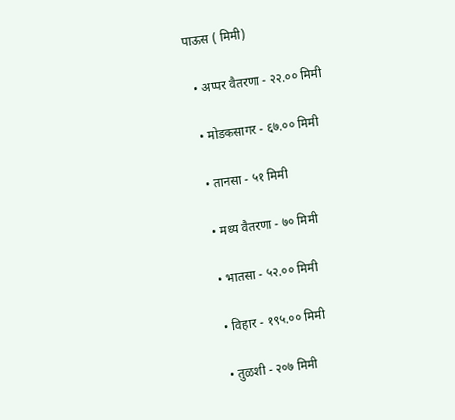पाऊस ( मिमी)

  • अप्पर वैतरणा - २२.०० मिमी

  • मोडकसागर - ६७.०० मिमी

  • तानसा - ५१ मिमी

  • मध्य वैतरणा - ७० मिमी

  • भातसा - ५२.०० मिमी

  • विहार - १९५.०० मिमी

  • तुळशी - २०७ मिमी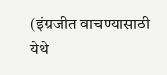(इंग्रजीत वाचण्यासाठी येथे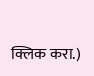क्लिक करा.)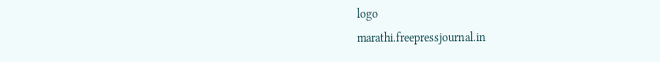logo
marathi.freepressjournal.in